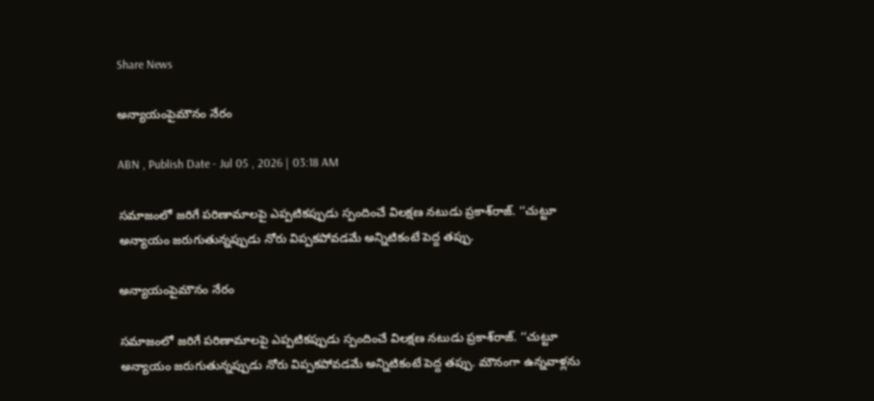Share News

అన్యాయంపైమౌనం నేరం

ABN , Publish Date - Jul 05 , 2026 | 03:18 AM

సమాజంలో జరిగే పరిణామాలపై ఎప్పటికప్పుడు స్పందించే విలక్షణ నటుడు ప్రకాశ్‌రాజ్‌. ‘‘చుట్టూ అన్యాయం జరుగుతున్నప్పుడు నోరు విప్పకపోవడమే అన్నిటికంటే పెద్ద తప్పు.

అన్యాయంపైమౌనం నేరం

సమాజంలో జరిగే పరిణామాలపై ఎప్పటికప్పుడు స్పందించే విలక్షణ నటుడు ప్రకాశ్‌రాజ్‌. ‘‘చుట్టూ అన్యాయం జరుగుతున్నప్పుడు నోరు విప్పకపోవడమే అన్నిటికంటే పెద్ద తప్పు. మౌనంగా ఉన్నవాళ్లను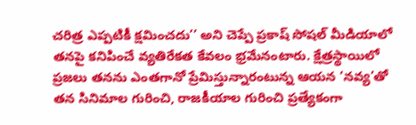చరిత్ర ఎప్పటికీ క్షమించదు’’ అని చెప్పే ప్రకాష్‌ సోషల్‌ మీడియాలో తనపై కనిపించే వ్యతిరేకత కేవలం భ్రమేనంటారు. క్షేత్రస్థాయిలో ప్రజలు తనను ఎంతగానో ప్రేమిస్తున్నారంటున్న ఆయన ‘నవ్య’తో తన సినిమాల గురించి, రాజకీయాల గురించి ప్రత్యేకంగా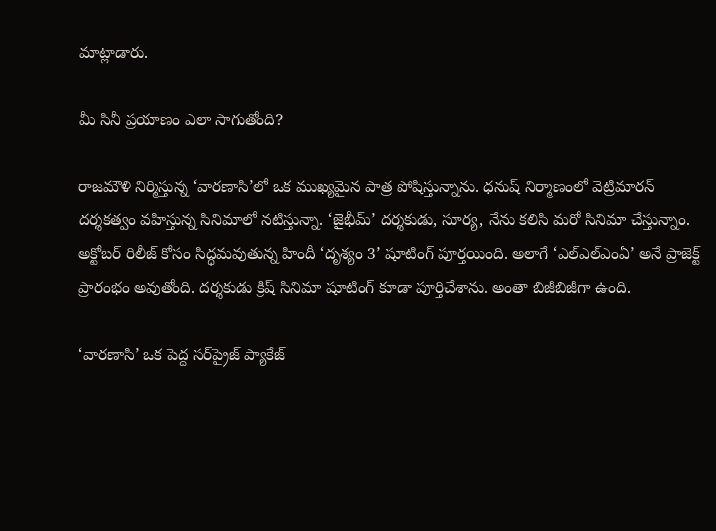మాట్లాడారు.

మీ సినీ ప్రయాణం ఎలా సాగుతోంది?

రాజమౌళి నిర్మిస్తున్న ‘వారణాసి’లో ఒక ముఖ్యమైన పాత్ర పోషిస్తున్నాను. ధనుష్‌ నిర్మాణంలో వెట్రిమారన్‌ దర్శకత్వం వహిస్తున్న సినిమాలో నటిస్తున్నా. ‘జైభీమ్‌’ దర్శకుడు, సూర్య, నేను కలిసి మరో సినిమా చేస్తున్నాం. అక్టోబర్‌ రిలీజ్‌ కోసం సిద్ధమవుతున్న హిందీ ‘దృశ్యం 3’ షూటింగ్‌ పూర్తయింది. అలాగే ‘ఎల్‌ఎల్‌ఎంఏ’ అనే ప్రాజెక్ట్‌ ప్రారంభం అవుతోంది. దర్శకుడు క్రిష్‌ సినిమా షూటింగ్‌ కూడా పూర్తిచేశాను. అంతా బిజీబిజీగా ఉంది.

‘వారణాసి’ ఒక పెద్ద సర్‌ప్రైజ్‌ ప్యాకేజ్‌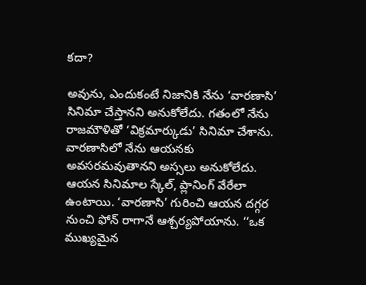కదా?

అవును, ఎందుకంటే నిజానికి నేను ‘వారణాసి’ సినిమా చేస్తానని అనుకోలేదు. గతంలో నేను రాజమౌళితో ‘విక్రమార్కుడు’ సినిమా చేశాను. వారణాసిలో నేను ఆయనకు అవసరమవుతానని అస్సలు అనుకోలేదు. ఆయన సినిమాల స్కేల్‌, ప్లానింగ్‌ వేరేలా ఉంటాయి. ‘వారణాసి’ గురించి ఆయన దగ్గర నుంచి ఫోన్‌ రాగానే ఆశ్చర్యపోయాను. ‘‘ఒక ముఖ్యమైన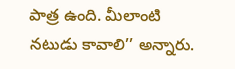పాత్ర ఉంది. మీలాంటి నటుడు కావాలి’’ అన్నారు.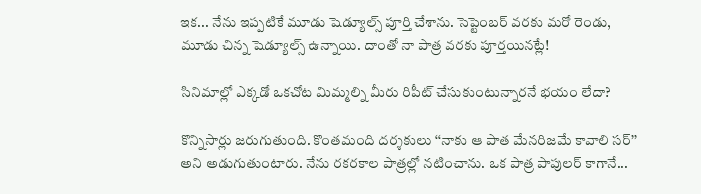ఇక... నేను ఇప్పటికే మూడు షెడ్యూల్స్‌ పూర్తి చేశాను. సెప్టెంబర్‌ వరకు మరో రెండు, మూడు చిన్న షెడ్యూల్స్‌ ఉన్నాయి. దాంతో నా పాత్ర వరకు పూర్తయినట్లే!

సినిమాల్లో ఎక్కడో ఒకచోట మిమ్మల్ని మీరు రిపీట్‌ చేసుకుంటున్నారనే భయం లేదా?

కొన్నిసార్లు జరుగుతుంది. కొంతమంది దర్శకులు ‘‘నాకు ఆ పాత మేనరిజమే కావాలి సర్‌’’ అని అడుగుతుంటారు. నేను రకరకాల పాత్రల్లో నటించాను. ఒక పాత్ర పాపులర్‌ కాగానే...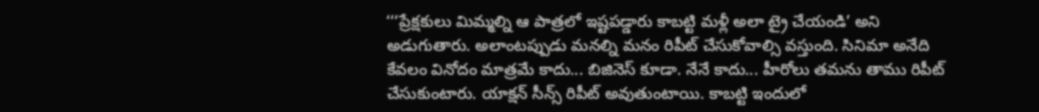‘‘‘ప్రేక్షకులు మిమ్మల్ని ఆ పాత్రలో ఇష్టపడ్డారు కాబట్టి మళ్లీ అలా ట్రై చేయండి’ అని అడుగుతారు. అలాంటప్పుడు మనల్ని మనం రిపీట్‌ చేసుకోవాల్సి వస్తుంది. సినిమా అనేది కేవలం వినోదం మాత్రమే కాదు... బిజినెస్‌ కూడా. నేనే కాదు... హీరోలు తమను తాము రిపీట్‌ చేసుకుంటారు. యాక్షన్‌ సీన్స్‌ రిపీట్‌ అవుతుంటాయి. కాబట్టి ఇందులో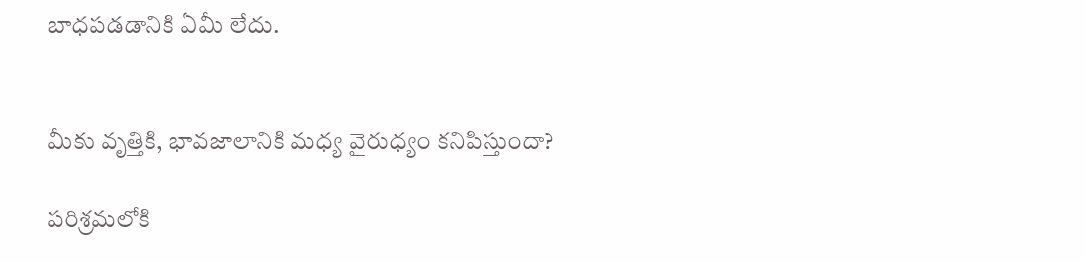బాధపడడానికి ఏమీ లేదు.


మీకు వృత్తికి, భావజాలానికి మధ్య వైరుధ్యం కనిపిస్తుందా?

పరిశ్రమలోకి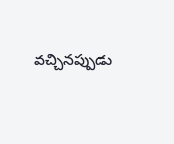వచ్చినప్పుడు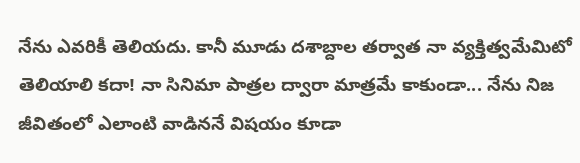నేను ఎవరికీ తెలియదు. కానీ మూడు దశాబ్దాల తర్వాత నా వ్యక్తిత్వమేమిటో తెలియాలి కదా! నా సినిమా పాత్రల ద్వారా మాత్రమే కాకుండా... నేను నిజ జీవితంలో ఎలాంటి వాడిననే విషయం కూడా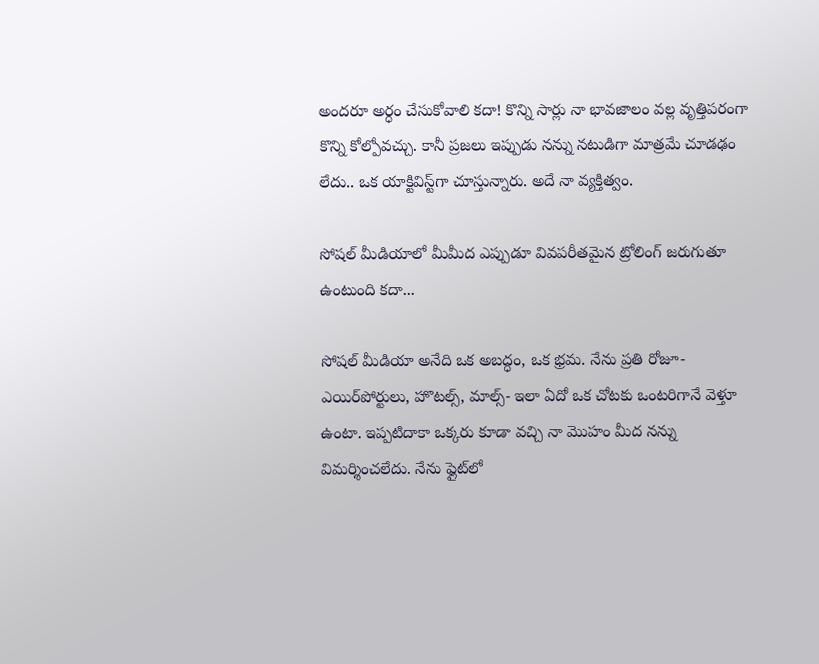అందరూ అర్ధం చేసుకోవాలి కదా! కొన్ని సార్లు నా భావజాలం వల్ల వృత్తిపరంగా కొన్ని కోల్పోవచ్చు. కానీ ప్రజలు ఇప్పుడు నన్ను నటుడిగా మాత్రమే చూడఢం లేదు.. ఒక యాక్టివిస్ట్‌‌గా చూస్తున్నారు. అదే నా వ్యక్తిత్వం.

సోషల్‌ మీడియాలో మీమీద ఎప్పుడూ వివపరీతమైన ట్రోలింగ్‌ జరుగుతూ ఉంటుంది కదా...

సోషల్‌ మీడియా అనేది ఒక అబద్ధం, ఒక భ్రమ. నేను ప్రతి రోజూ- ఎయిర్‌పోర్టులు, హొటల్స్‌, మాల్స్‌- ఇలా ఏదో ఒక చోటకు ఒంటరిగానే వెళ్తూ ఉంటా. ఇప్పటిదాకా ఒక్కరు కూడా వచ్చి నా మొహం మీద నన్ను విమర్శించలేదు. నేను ఫ్లైట్‌లో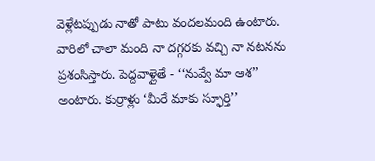వెళ్లేటప్పుడు నాతో పాటు వందలమంది ఉంటారు. వారిలో చాలా మంది నా దగ్గరకు వచ్చి నా నటనను ప్రశంసిస్తారు. పెద్దవాళ్లైతే - ‘‘నువ్వే మా ఆశ’’ అంటారు. కుర్రాళ్లు ‘మీరే మాకు స్ఫూర్తి’’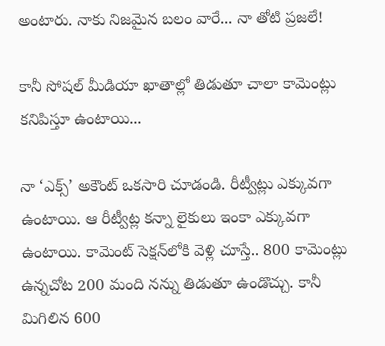అంటారు. నాకు నిజమైన బలం వారే... నా తోటి ప్రజలే!

కానీ సోషల్‌ మీడియా ఖాతాల్లో తిడుతూ చాలా కామెంట్లు కనిపిస్తూ ఉంటాయి...

నా ‘ఎక్స్‌’ అకౌంట్‌ ఒకసారి చూడండి. రీట్వీట్లు ఎక్కువగా ఉంటాయి. ఆ రీట్వీట్ల కన్నా లైకులు ఇంకా ఎక్కువగా ఉంటాయి. కామెంట్‌ సెక్షన్‌లోకి వెళ్లి చూస్తే.. 800 కామెంట్లు ఉన్నచోట 200 మంది నన్ను తిడుతూ ఉండొచ్చు. కానీ మిగిలిన 600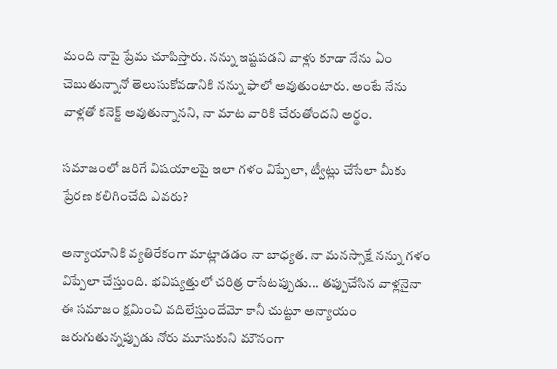మంది నాపై ప్రేమ చూపిస్తారు. నన్ను ఇష్టపడని వాళ్లు కూడా నేను ఏం చెబుతున్నానో తెలుసుకోవడానికి నన్ను ఫాలో అవుతుంటారు. అంటే నేను వాళ్లతో కనెక్ట్‌ అవుతున్నానని, నా మాట వారికి చేరుతోందని అర్థం.

సమాజంలో జరిగే విషయాలపై ఇలా గళం విప్పేలా, ట్వీట్లు చేసేలా మీకు ప్రేరణ కలిగించేది ఎవరు?

అన్యాయానికి వ్యతిరేకంగా మాట్లాడడం నా బాధ్యత. నా మనస్సాక్షే నన్ను గళం విప్పేలా చేస్తుంది. భవిష్యత్తులో చరిత్ర రాసేటప్పుడు... తప్పుచేసిన వాళ్లనైనా ఈ సమాజం క్షమించి వదిలేస్తుందేమో కానీ చుట్టూ అన్యాయం జరుగుతున్నప్పుడు నోరు మూసుకుని మౌనంగా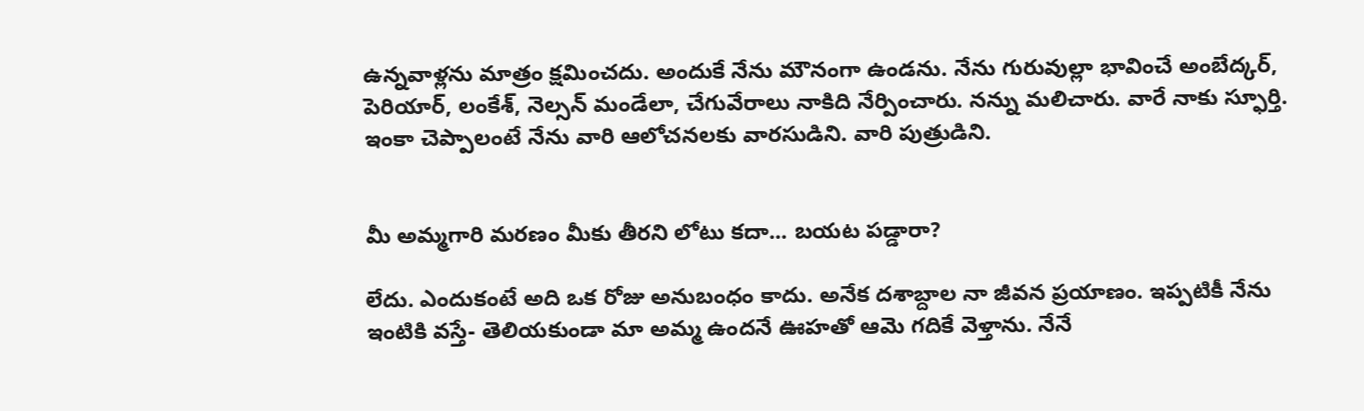ఉన్నవాళ్లను మాత్రం క్షమించదు. అందుకే నేను మౌనంగా ఉండను. నేను గురువుల్లా భావించే అంబేద్కర్‌, పెరియార్‌, లంకేశ్‌, నెల్సన్‌ మండేలా, చేగువేరాలు నాకిది నేర్పించారు. నన్ను మలిచారు. వారే నాకు స్ఫూర్తి. ఇంకా చెప్పాలంటే నేను వారి ఆలోచనలకు వారసుడిని. వారి పుత్రుడిని.


మీ అమ్మగారి మరణం మీకు తీరని లోటు కదా... బయట పడ్డారా?

లేదు. ఎందుకంటే అది ఒక రోజు అనుబంధం కాదు. అనేక దశాబ్దాల నా జీవన ప్రయాణం. ఇప్పటికీ నేను ఇంటికి వస్తే- తెలియకుండా మా అమ్మ ఉందనే ఊహతో ఆమె గదికే వెళ్తాను. నేనే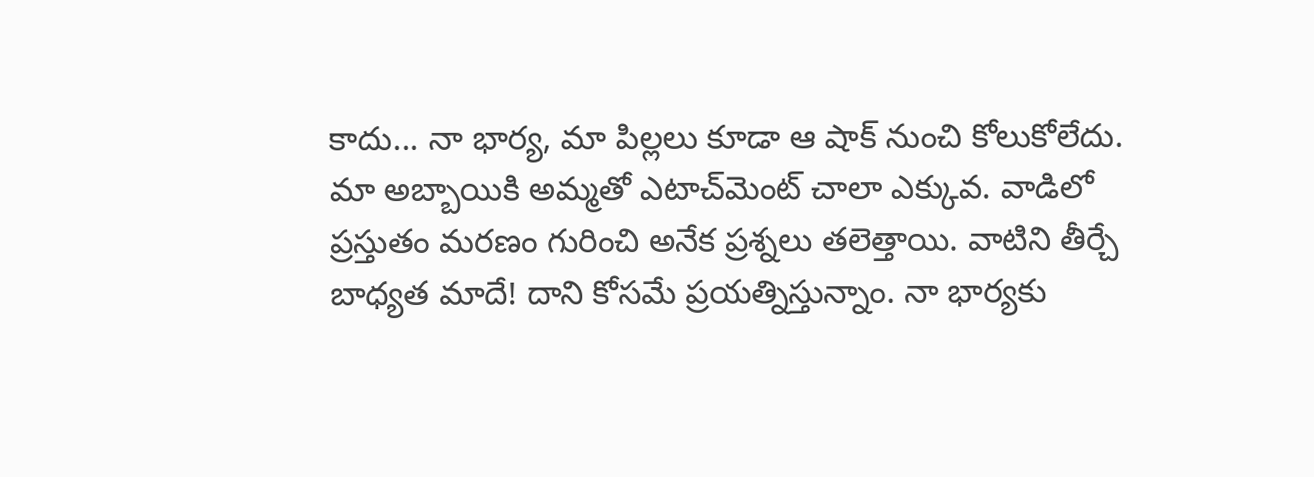కాదు... నా భార్య, మా పిల్లలు కూడా ఆ షాక్‌ నుంచి కోలుకోలేదు. మా అబ్బాయికి అమ్మతో ఎటాచ్‌మెంట్‌ చాలా ఎక్కువ. వాడిలో ప్రస్తుతం మరణం గురించి అనేక ప్రశ్నలు తలెత్తాయి. వాటిని తీర్చే బాధ్యత మాదే! దాని కోసమే ప్రయత్నిస్తున్నాం. నా భార్యకు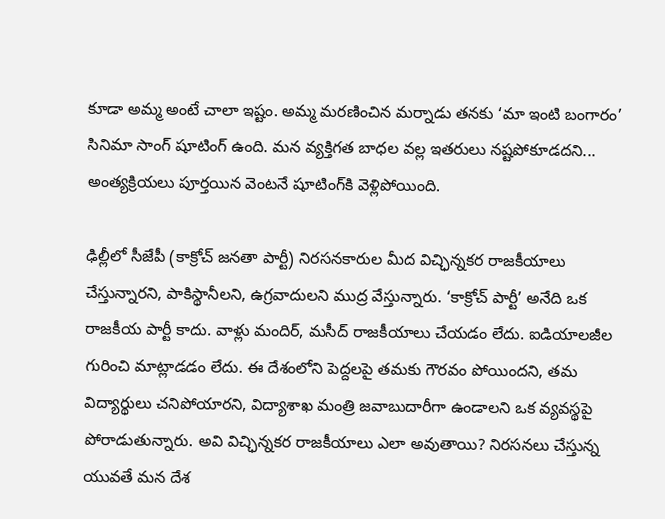కూడా అమ్మ అంటే చాలా ఇష్టం. అమ్మ మరణించిన మర్నాడు తనకు ‘మా ఇంటి బంగారం’ సినిమా సాంగ్‌ షూటింగ్‌ ఉంది. మన వ్యక్తిగత బాధల వల్ల ఇతరులు నష్టపోకూడదని... అంత్యక్రియలు పూర్తయిన వెంటనే షూటింగ్‌కి వెళ్లిపోయింది.

ఢిల్లీలో సీజేపీ (కాక్రోచ్‌ జనతా పార్టీ) నిరసనకారుల మీద విచ్ఛిన్నకర రాజకీయాలు చేస్తున్నారని, పాకిస్థానీలని, ఉగ్రవాదులని ముద్ర వేస్తున్నారు. ‘కాక్రోచ్‌ పార్టీ’ అనేది ఒక రాజకీయ పార్టీ కాదు. వాళ్లు మందిర్‌, మసీద్‌ రాజకీయాలు చేయడం లేదు. ఐడియాలజీల గురించి మాట్లాడడం లేదు. ఈ దేశంలోని పెద్దలపై తమకు గౌరవం పోయిందని, తమ విద్యార్థులు చనిపోయారని, విద్యాశాఖ మంత్రి జవాబుదారీగా ఉండాలని ఒక వ్యవస్థపై పోరాడుతున్నారు. అవి విచ్ఛిన్నకర రాజకీయాలు ఎలా అవుతాయి? నిరసనలు చేస్తున్న యువతే మన దేశ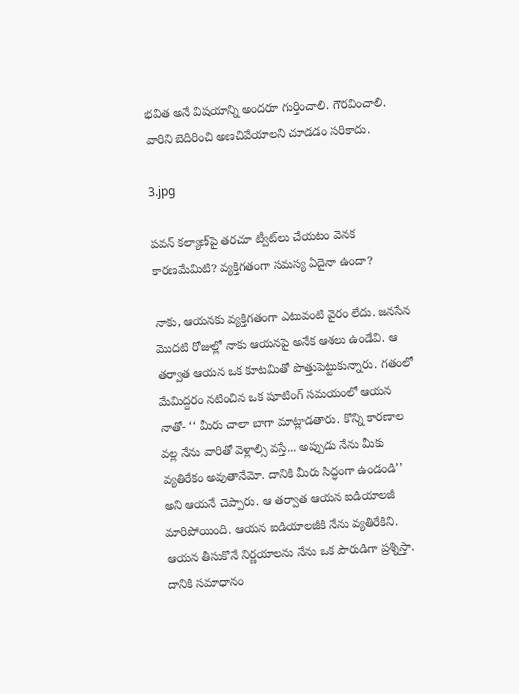భవిత అనే విషయాన్ని అందరూ గుర్తించాలి. గౌరవించాలి. వారిని బెదిరించి అణచివేయాలని చూడడం సరికాదు.

3.jpg

పవన్‌ కల్యాణ్‌పై తరచూ ట్వీట్‌లు చేయటం వెనక కారణమేమిటి? వ్యక్తిగతంగా సమస్య ఏదైనా ఉందా?

నాకు, ఆయనకు వ్యక్తిగతంగా ఎటువంటి వైరం లేదు. జనసేన మొదటి రోజుల్లో నాకు ఆయనపై అనేక ఆశలు ఉండేవి. ఆ తర్వాత ఆయన ఒక కూటమితో పొత్తుపెట్టుకున్నారు. గతంలో మేమిద్దరం నటించిన ఒక షూటింగ్‌ సమయంలో ఆయన నాతో- ‘‘ మీరు చాలా బాగా మాట్లాడతారు. కొన్ని కారణాల వల్ల నేను వారితో వెళ్లాల్సి వస్తే... అప్పుడు నేను మీకు వ్యతిరేకం అవుతానేమో. దానికి మీరు సిద్ధంగా ఉండండి’’ అని ఆయనే చెప్పారు. ఆ తర్వాత ఆయన ఐడియాలజీ మారిపోయింది. ఆయన ఐడియాలజీకి నేను వ్యతిరేకిని. ఆయన తీసుకొనే నిర్ణయాలను నేను ఒక పౌరుడిగా ప్రశ్నిస్తా. దానికి సమాధానం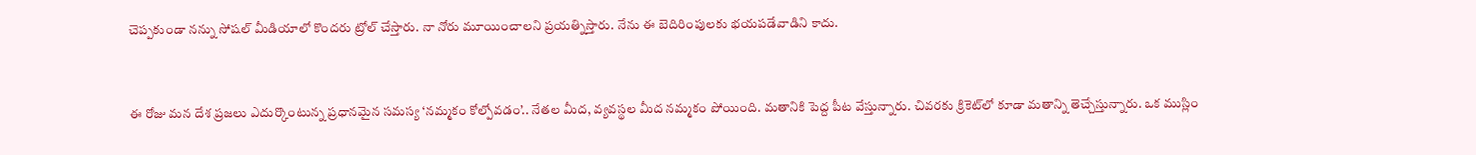చెప్పకుండా నన్ను సోషల్‌ మీడియాలో కొందరు ట్రోల్‌ చేస్తారు. నా నోరు మూయించాలని ప్రయత్నిస్తారు. నేను ఈ బెదిరింపులకు భయపడేవాడిని కాదు.


ఈ రోజు మన దేశ ప్రజలు ఎదుర్కొంటున్న ప్రధానమైన సమస్య ‘నమ్మకం కోల్పోవడం’.. నేతల మీద, వ్యవస్థల మీద నమ్మకం పోయింది. మతానికి పెద్ద పీట వేస్తున్నారు. చివరకు క్రికెట్‌లో కూడా మతాన్ని తెచ్చేస్తున్నారు. ఒక ముస్లిం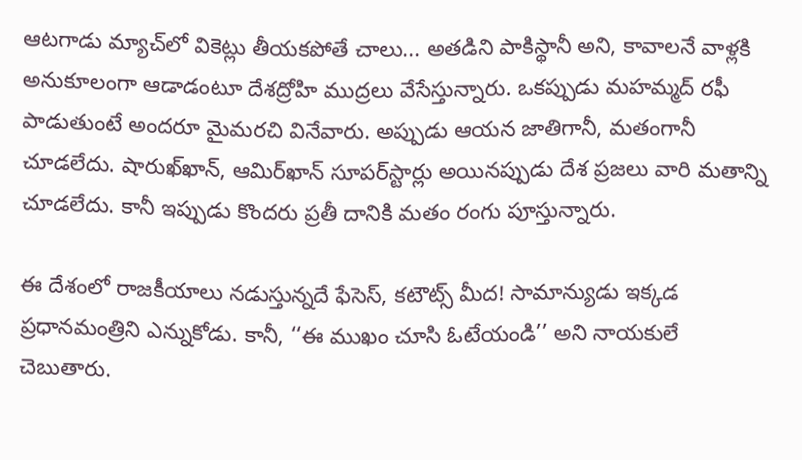ఆటగాడు మ్యాచ్‌లో వికెట్లు తీయకపోతే చాలు... అతడిని పాకిస్థానీ అని, కావాలనే వాళ్లకి అనుకూలంగా ఆడాడంటూ దేశద్రోహి ముద్రలు వేసేస్తున్నారు. ఒకప్పుడు మహమ్మద్‌ రఫీ పాడుతుంటే అందరూ మైమరచి వినేవారు. అప్పుడు ఆయన జాతిగానీ, మతంగానీ చూడలేదు. షారుఖ్‌ఖాన్‌, ఆమిర్‌ఖాన్‌ సూపర్‌స్టార్లు అయినప్పుడు దేశ ప్రజలు వారి మతాన్ని చూడలేదు. కానీ ఇప్పుడు కొందరు ప్రతీ దానికి మతం రంగు పూస్తున్నారు.

ఈ దేశంలో రాజకీయాలు నడుస్తున్నదే ఫేసెస్‌, కటౌట్స్‌ మీద! సామాన్యుడు ఇక్కడ ప్రధానమంత్రిని ఎన్నుకోడు. కానీ, ‘‘ఈ ముఖం చూసి ఓటేయండి’’ అని నాయకులే చెబుతారు.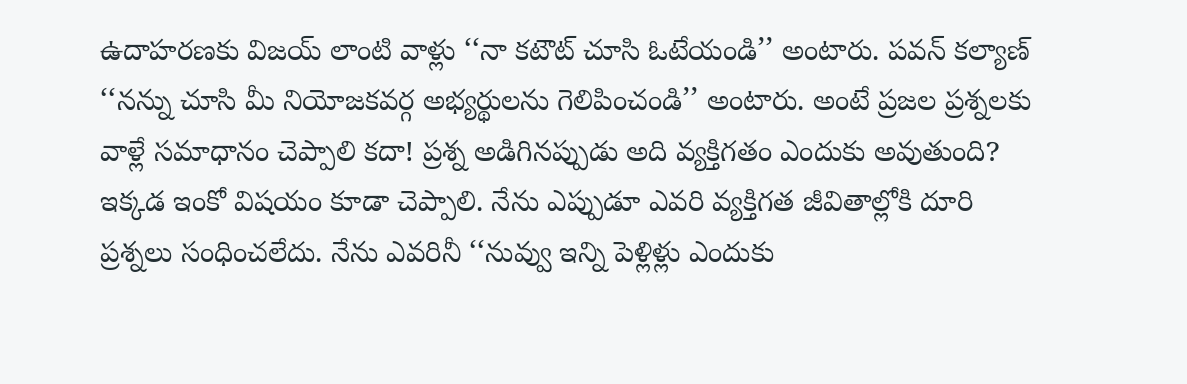ఉదాహరణకు విజయ్‌ లాంటి వాళ్లు ‘‘నా కటౌట్‌ చూసి ఓటేయండి’’ అంటారు. పవన్‌ కల్యాణ్‌ ‘‘నన్ను చూసి మీ నియోజకవర్గ అభ్యర్థులను గెలిపించండి’’ అంటారు. అంటే ప్రజల ప్రశ్నలకు వాళ్లే సమాధానం చెప్పాలి కదా! ప్రశ్న అడిగినప్పుడు అది వ్యక్తిగతం ఎందుకు అవుతుంది? ఇక్కడ ఇంకో విషయం కూడా చెప్పాలి. నేను ఎప్పుడూ ఎవరి వ్యక్తిగత జీవితాల్లోకి దూరి ప్రశ్నలు సంధించలేదు. నేను ఎవరినీ ‘‘నువ్వు ఇన్ని పెళ్లిళ్లు ఎందుకు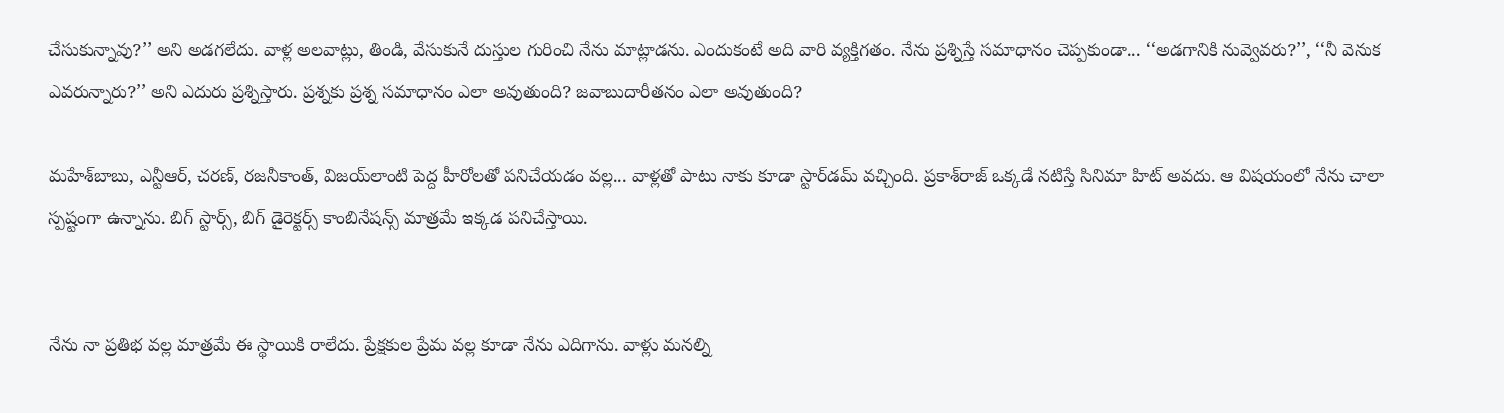చేసుకున్నావు?’’ అని అడగలేదు. వాళ్ల అలవాట్లు, తిండి, వేసుకునే దుస్తుల గురించి నేను మాట్లాడను. ఎందుకంటే అది వారి వ్యక్తిగతం. నేను ప్రశ్నిస్తే సమాధానం చెప్పకుండా... ‘‘అడగానికి నువ్వెవరు?’’, ‘‘నీ వెనుక ఎవరున్నారు?’’ అని ఎదురు ప్రశ్నిస్తారు. ప్రశ్నకు ప్రశ్న సమాధానం ఎలా అవుతుంది? జవాబుదారీతనం ఎలా అవుతుంది?

మహేశ్‌బాబు, ఎన్టీఆర్‌, చరణ్‌, రజనీకాంత్‌, విజయ్‌లాంటి పెద్ద హీరోలతో పనిచేయడం వల్ల... వాళ్లతో పాటు నాకు కూడా స్టార్‌డమ్‌ వచ్చింది. ప్రకాశ్‌రాజ్‌ ఒక్కడే నటిస్తే సినిమా హిట్‌ అవదు. ఆ విషయంలో నేను చాలా స్పష్టంగా ఉన్నాను. బిగ్‌ స్టార్స్‌, బిగ్‌ డైరెక్టర్స్‌ కాంబినేషన్స్‌ మాత్రమే ఇక్కడ పనిచేస్తాయి.


నేను నా ప్రతిభ వల్ల మాత్రమే ఈ స్థాయికి రాలేదు. ప్రేక్షకుల ప్రేమ వల్ల కూడా నేను ఎదిగాను. వాళ్లు మనల్ని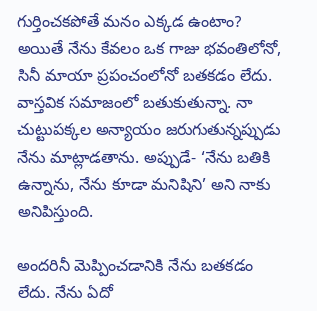గుర్తించకపోతే మనం ఎక్కడ ఉంటాం? అయితే నేను కేవలం ఒక గాజు భవంతిలోనో, సినీ మాయా ప్రపంచంలోనో బతకడం లేదు. వాస్తవిక సమాజంలో బతుకుతున్నా. నా చుట్టుపక్కల అన్యాయం జరుగుతున్నప్పుడు నేను మాట్లాడతాను. అప్పుడే- ‘నేను బతికి ఉన్నాను, నేను కూడా మనిషిని’ అని నాకు అనిపిస్తుంది.

అందరినీ మెప్పించడానికి నేను బతకడం లేదు. నేను ఏదో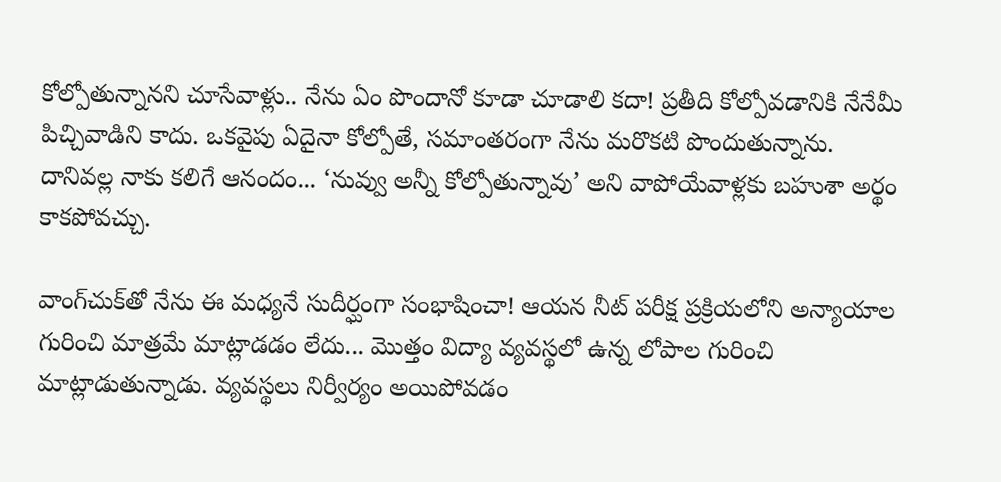కోల్పోతున్నానని చూసేవాళ్లు.. నేను ఏం పొందానో కూడా చూడాలి కదా! ప్రతీది కోల్పోవడానికి నేనేమీ పిచ్చివాడిని కాదు. ఒకవైపు ఏదైనా కోల్పోతే, సమాంతరంగా నేను మరొకటి పొందుతున్నాను. దానివల్ల నాకు కలిగే ఆనందం... ‘నువ్వు అన్నీ కోల్పోతున్నావు’ అని వాపోయేవాళ్లకు బహుశా అర్థం కాకపోవచ్చు.

వాంగ్‌చుక్‌తో నేను ఈ మధ్యనే సుదీర్ఘంగా సంభాషించా! ఆయన నీట్‌ పరీక్ష ప్రక్రియలోని అన్యాయాల గురించి మాత్రమే మాట్లాడడం లేదు... మొత్తం విద్యా వ్యవస్థలో ఉన్న లోపాల గురించి మాట్లాడుతున్నాడు. వ్యవస్థలు నిర్వీర్యం అయిపోవడం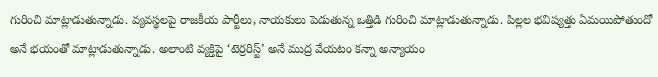గురించి మాట్లాడుతున్నాడు. వ్యవస్థలపై రాజకీయ పార్టీలు, నాయకులు పెడుతున్న ఒత్తిడి గురించి మాట్లాడుతున్నాడు. పిల్లల భవిష్యత్తు ఏమయిపోతుందో అనే భయంతో మాట్లాడుతున్నాడు. అలాంటి వ్యక్తిపై ‘టెర్రరిస్ట్‌’ అనే ముద్ర వేయటం కన్నా అన్యాయం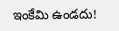ఇంకేమి ఉండదు!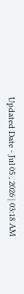Updated Date - Jul 05 , 2026 | 03:18 AM